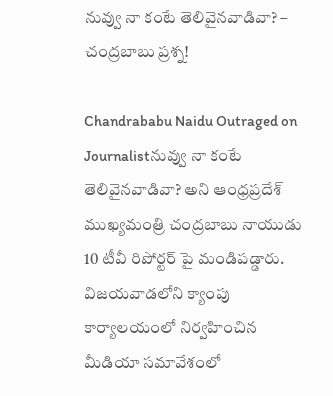నువ్వు నా కంటే తెలివైనవాడివా? – చంద్రబాబు ప్రశ్న!

Chandrababu Naidu Outraged on Journalistనువ్వు నా కంటే తెలివైనవాడివా? అని ఆంధ్రప్రదేశ్ ముఖ్యమంత్రి చంద్రబాబు నాయుడు 10 టీవీ రిపోర్టర్ పై మండిపడ్డారు. విజయవాడలోని క్యాంపు కార్యాలయంలో నిర్వహించిన మీడియా సమావేశంలో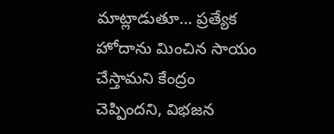మాట్లాడుతూ… ప్రత్యేక హోదాను మించిన సాయం చేస్తామని కేంద్రం చెప్పిందని, విభజన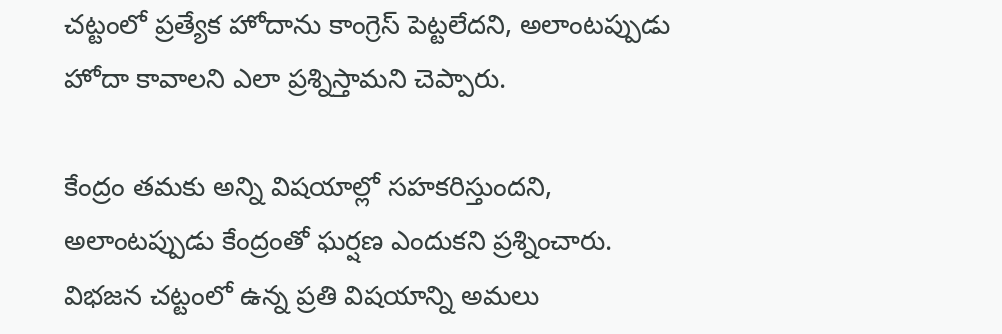చట్టంలో ప్రత్యేక హోదాను కాంగ్రెస్ పెట్టలేదని, అలాంటప్పుడు హోదా కావాలని ఎలా ప్రశ్నిస్తామని చెప్పారు.

కేంద్రం తమకు అన్ని విషయాల్లో సహకరిస్తుందని, అలాంటప్పుడు కేంద్రంతో ఘర్షణ ఎందుకని ప్రశ్నించారు. విభజన చట్టంలో ఉన్న ప్రతి విషయాన్ని అమలు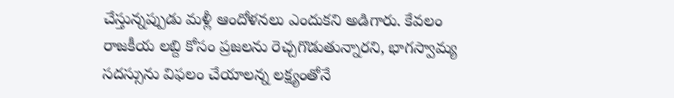చేస్తున్నప్పుడు మళ్లీ ఆందోళనలు ఎందుకని అడిగారు. కేవలం రాజకీయ లబ్ది కోసం ప్రజలను రెచ్చగొడుతున్నారని, భాగస్వామ్య సదస్సును విఫలం చేయాలన్న లక్ష్యంతోనే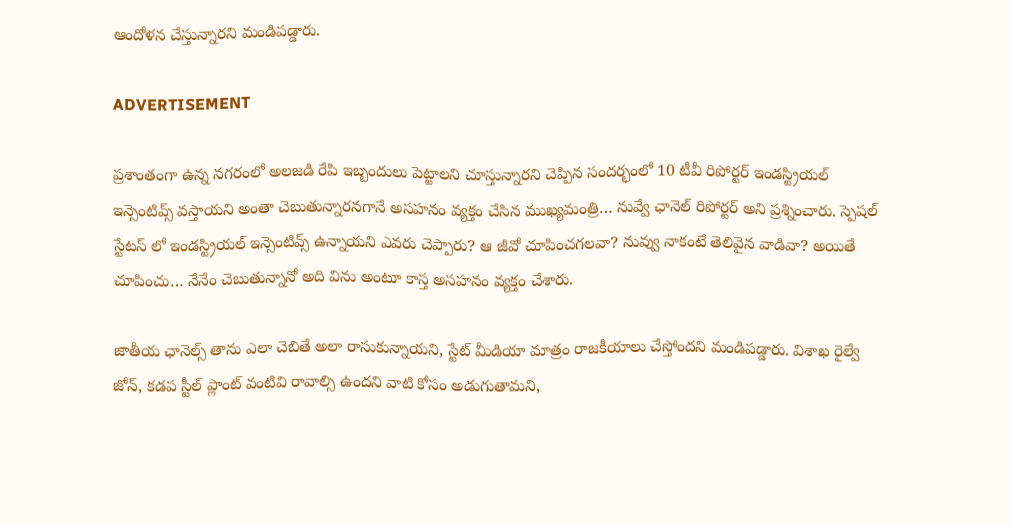ఆందోళన చేస్తున్నారని మండిపడ్డారు.

ADVERTISEMENT

ప్రశాంతంగా ఉన్న నగరంలో అలజడి రేపి ఇబ్బందులు పెట్టాలని చూస్తున్నారని చెప్పిన సందర్భంలో 10 టీవీ రిపోర్టర్ ఇండస్ట్రియల్ ఇన్సెంటివ్స్ వస్తాయని అంతా చెబుతున్నారనగానే అసహనం వ్యక్తం చేసిన ముఖ్యమంత్రి… నువ్వే ఛానెల్ రిపోర్టర్ అని ప్రశ్నించారు. స్పెషల్ స్టేటస్ లో ఇండస్ట్రియల్ ఇన్సెంటివ్స్ ఉన్నాయని ఎవరు చెప్పారు? ఆ జీవో చూపించగలవా? నువ్వు నాకంటే తెలివైన వాడివా? అయితే చూపించు… నేనేం చెబుతున్నానో అది విను అంటూ కాస్త అసహనం వ్యక్తం చేశారు.

జాతీయ ఛానెల్స్ తాను ఎలా చెబితే అలా రాసుకున్నాయని, స్టేట్ మీడియా మాత్రం రాజకీయాలు చేస్తోందని మండిపడ్డారు. విశాఖ రైల్వే జోన్, కడప స్టీల్ ప్లాంట్ వంటివి రావాల్సి ఉందని వాటి కోసం అడుగుతామని,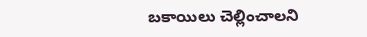బకాయిలు చెల్లించాలని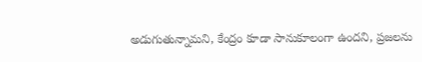అడుగుతున్నామని, కేంద్రం కూడా సానుకూలంగా ఉందని, ప్రజలను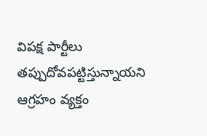విపక్ష పార్టీలు తప్పుదోవపట్టిస్తున్నాయని ఆగ్రహం వ్యక్తం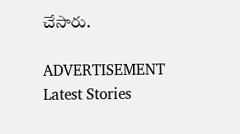చేసారు.

ADVERTISEMENT
Latest Stories